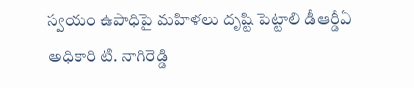స్వయం ఉపాధిపై మహిళలు దృష్టి పెట్టాలి డీఆర్డీఏ అధికారి టి. నాగిరెడ్డి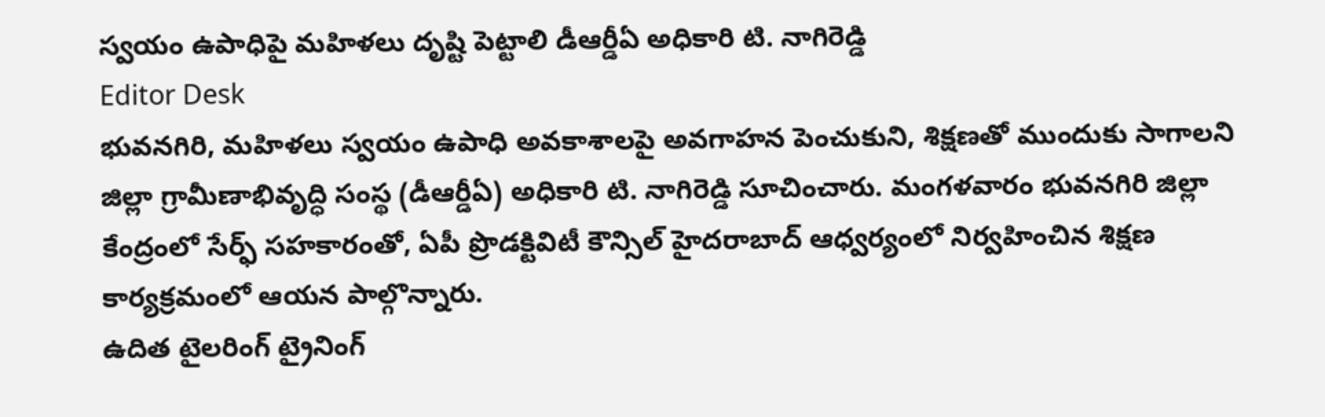స్వయం ఉపాధిపై మహిళలు దృష్టి పెట్టాలి డీఆర్డీఏ అధికారి టి. నాగిరెడ్డి
Editor Desk
భువనగిరి, మహిళలు స్వయం ఉపాధి అవకాశాలపై అవగాహన పెంచుకుని, శిక్షణతో ముందుకు సాగాలని జిల్లా గ్రామీణాభివృద్ధి సంస్థ (డీఆర్డీఏ) అధికారి టి. నాగిరెడ్డి సూచించారు. మంగళవారం భువనగిరి జిల్లా కేంద్రంలో సేర్ఫ్ సహకారంతో, ఏపీ ప్రొడక్టివిటీ కౌన్సిల్ హైదరాబాద్ ఆధ్వర్యంలో నిర్వహించిన శిక్షణ కార్యక్రమంలో ఆయన పాల్గొన్నారు.
ఉదిత టైలరింగ్ ట్రైనింగ్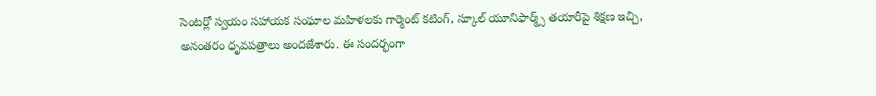సెంటర్లో స్వయం సహాయక సంఘాల మహిళలకు గార్మెంట్ కటింగ్, స్కూల్ యూనిఫార్మ్స్ తయారీపై శిక్షణ ఇచ్చి, అనంతరం ధృవపత్రాలు అందజేశారు. ఈ సందర్భంగా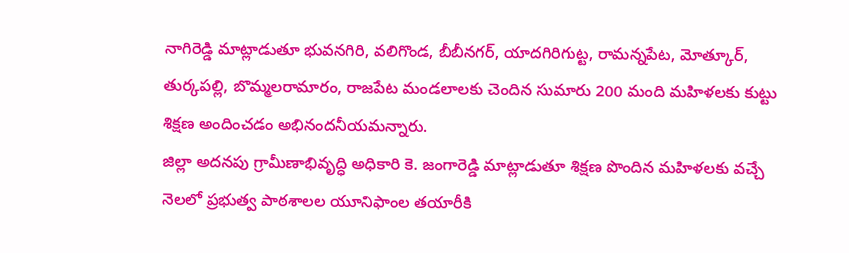నాగిరెడ్డి మాట్లాడుతూ భువనగిరి, వలిగొండ, బీబీనగర్, యాదగిరిగుట్ట, రామన్నపేట, మోత్కూర్, తుర్కపల్లి, బొమ్మలరామారం, రాజపేట మండలాలకు చెందిన సుమారు 200 మంది మహిళలకు కుట్టు శిక్షణ అందించడం అభినందనీయమన్నారు.
జిల్లా అదనపు గ్రామీణాభివృద్ధి అధికారి కె. జంగారెడ్డి మాట్లాడుతూ శిక్షణ పొందిన మహిళలకు వచ్చే నెలలో ప్రభుత్వ పాఠశాలల యూనిఫాంల తయారీకి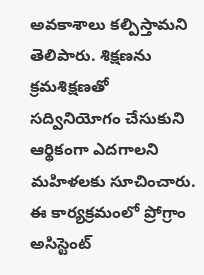అవకాశాలు కల్పిస్తామని తెలిపారు. శిక్షణను క్రమశిక్షణతో సద్వినియోగం చేసుకుని ఆర్థికంగా ఎదగాలని మహిళలకు సూచించారు.
ఈ కార్యక్రమంలో ప్రోగ్రాం అసిస్టెంట్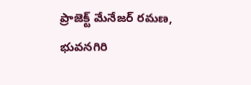ప్రాజెక్ట్ మేనేజర్ రమణ, భువనగిరి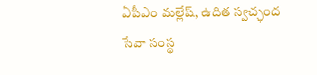ఏపీఎం మల్లేష్, ఉదిత స్వచ్ఛంద సేవా సంస్థ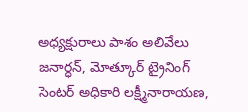అధ్యక్షురాలు పాశం అలివేలు జనార్ధన్, మోత్కూర్ ట్రైనింగ్ సెంటర్ అధికారి లక్ష్మీనారాయణ,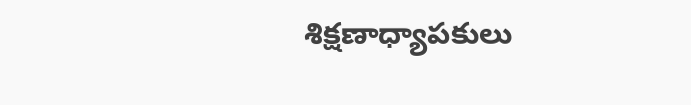శిక్షణాధ్యాపకులు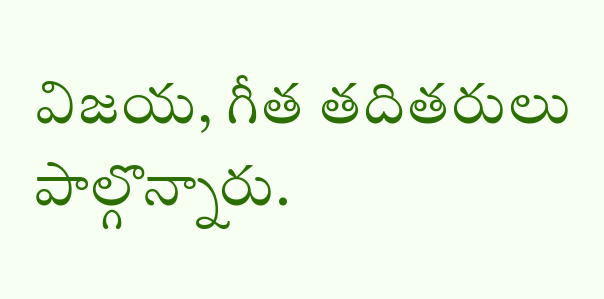విజయ, గీత తదితరులు పాల్గొన్నారు.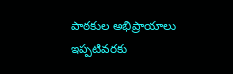పాఠకుల అభిప్రాయాలు
ఇప్పటివరకు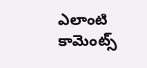ఎలాంటి కామెంట్స్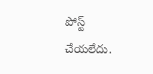పోస్ట్ చేయలేదు.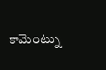కామెంట్ను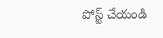పోస్ట్ చేయండి